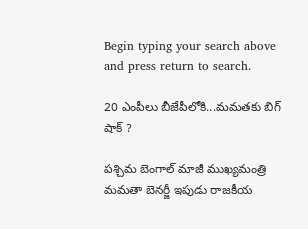Begin typing your search above and press return to search.

20 ఎంపీలు బీజేపీలోకి...మమతకు బిగ్ షాక్ ?

పశ్చిమ బెంగాల్ మాజీ ముఖ్యమంత్రి మమతా బెనర్జీ ఇపుడు రాజకీయ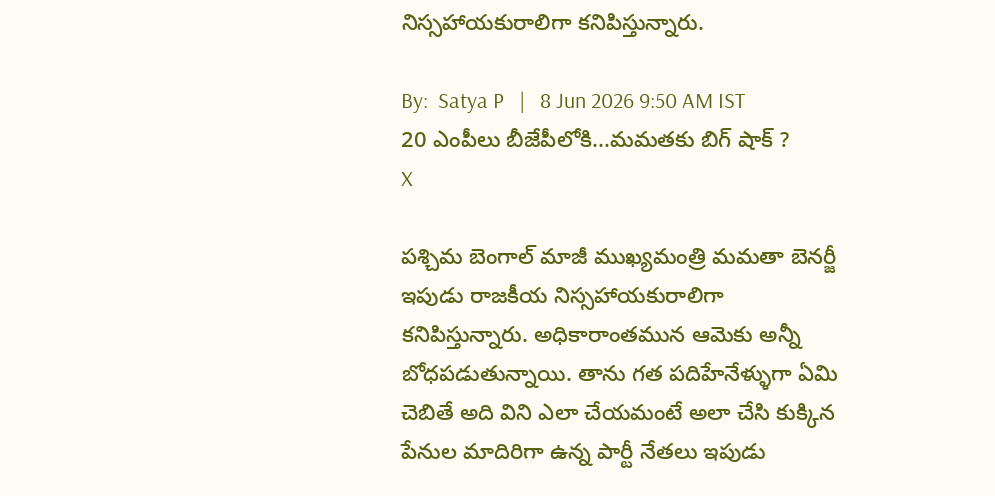నిస్సహాయకురాలిగా కనిపిస్తున్నారు.

By:  Satya P   |   8 Jun 2026 9:50 AM IST
20 ఎంపీలు బీజేపీలోకి...మమతకు బిగ్ షాక్ ?
X

పశ్చిమ బెంగాల్ మాజీ ముఖ్యమంత్రి మమతా బెనర్జీ ఇపుడు రాజకీయ నిస్సహాయకురాలిగా కనిపిస్తున్నారు. అధికారాంతమున ఆమెకు అన్నీ బోధపడుతున్నాయి. తాను గత పదిహేనేళ్ళుగా ఏమి చెబితే అది విని ఎలా చేయమంటే అలా చేసి కుక్కిన పేనుల మాదిరిగా ఉన్న పార్టీ నేతలు ఇపుడు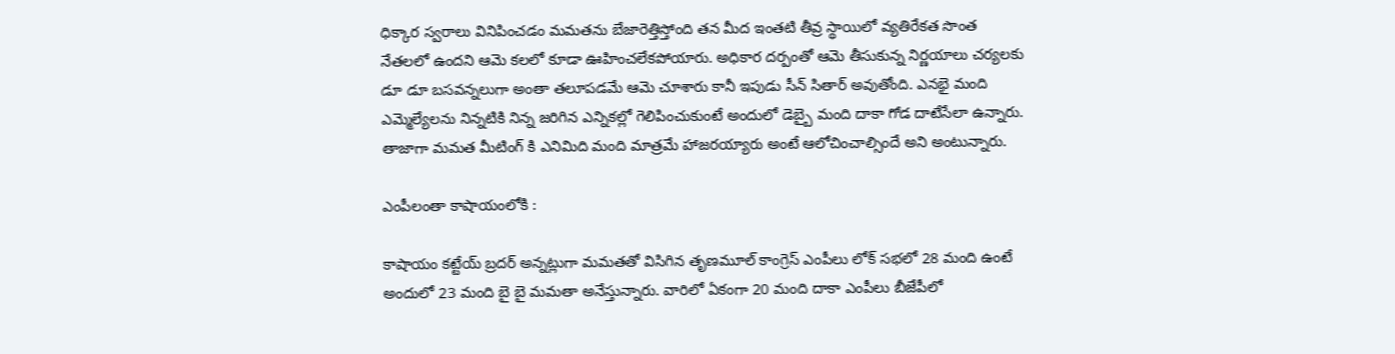ధిక్కార స్వరాలు వినిపించడం మమతను బేజారెత్తిస్తోంది తన మీద ఇంతటి తీవ్ర స్థాయిలో వ్యతిరేకత సొంత నేతలలో ఉందని ఆమె కలలో కూడా ఊహించలేకపోయారు. అధికార దర్పంతో ఆమె తీసుకున్న నిర్ణయాలు చర్యలకు డూ డూ బసవన్నలుగా అంతా తలూపడమే ఆమె చూశారు కానీ ఇపుడు సీన్ సితార్ అవుతోంది. ఎనభై మంది ఎమ్మెల్యేలను నిన్నటికి నిన్న జరిగిన ఎన్నికల్లో గెలిపించుకుంటే అందులో డెబ్బై మంది దాకా గోడ దాటేసేలా ఉన్నారు. తాజాగా మమత మీటింగ్ కి ఎనిమిది మంది మాత్రమే హాజరయ్యారు అంటే ఆలోచించాల్సిందే అని అంటున్నారు.

ఎంపీలంతా కాషాయంలోకి :

కాషాయం కట్టేయ్ బ్రదర్ అన్నట్లుగా మమతతో విసిగిన తృణమూల్ కాంగ్రెస్ ఎంపీలు లోక్ సభలో 28 మంది ఉంటే అందులో 23 మంది బై బై మమతా అనేస్తున్నారు. వారిలో ఏకంగా 20 మంది దాకా ఎంపీలు బీజేపీలో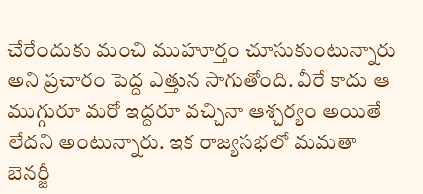చేరేందుకు మంచి ముహూర్తం చూసుకుంటున్నారు అని ప్రచారం పెద్ద ఎత్తున సాగుతోంది. వీరే కాదు ఆ ముగ్గురూ మరో ఇద్దరూ వచ్చినా ఆశ్చర్యం అయితే లేదని అంటున్నారు. ఇక రాజ్యసభలో మమతా బెనర్జీ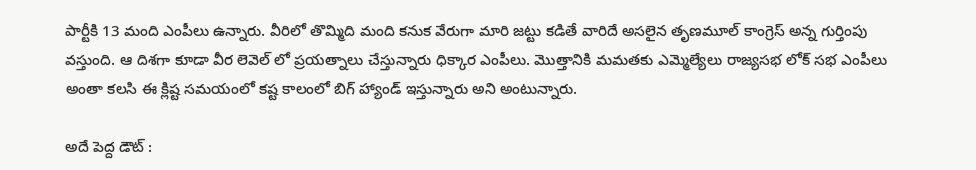పార్టీకి 13 మంది ఎంపీలు ఉన్నారు. వీరిలో తొమ్మిది మంది కనుక వేరుగా మారి జట్టు కడితే వారిదే అసలైన తృణమూల్ కాంగ్రెస్ అన్న గుర్తింపు వస్తుంది. ఆ దిశగా కూడా వీర లెవెల్ లో ప్రయత్నాలు చేస్తున్నారు ధిక్కార ఎంపీలు. మొత్తానికి మమతకు ఎమ్మెల్యేలు రాజ్యసభ లోక్ సభ ఎంపీలు అంతా కలసి ఈ క్లిష్ట సమయంలో కష్ట కాలంలో బిగ్ హ్యాండ్ ఇస్తున్నారు అని అంటున్నారు.

అదే పెద్ద డౌట్ :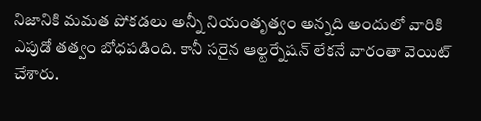నిజానికి మమత పోకడలు అన్నీ నియంతృత్వం అన్నది అందులో వారికి ఎపుడో తత్వం బోధపడింది. కానీ సరైన ఆల్టర్నేషన్ లేకనే వారంతా వెయిట్ చేశారు.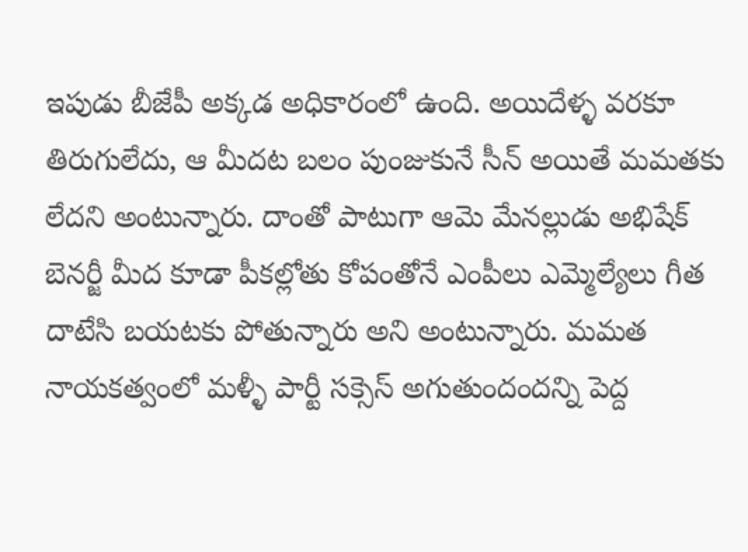ఇపుడు బీజేపీ అక్కడ అధికారంలో ఉంది. అయిదేళ్ళ వరకూ తిరుగులేదు, ఆ మీదట బలం పుంజుకునే సీన్ అయితే మమతకు లేదని అంటున్నారు. దాంతో పాటుగా ఆమె మేనల్లుడు అభిషేక్ బెనర్జీ మీద కూడా పీకల్లోతు కోపంతోనే ఎంపీలు ఎమ్మెల్యేలు గీత దాటేసి బయటకు పోతున్నారు అని అంటున్నారు. మమత నాయకత్వంలో మళ్ళీ పార్టీ సక్సెస్ అగుతుందందన్ని పెద్ద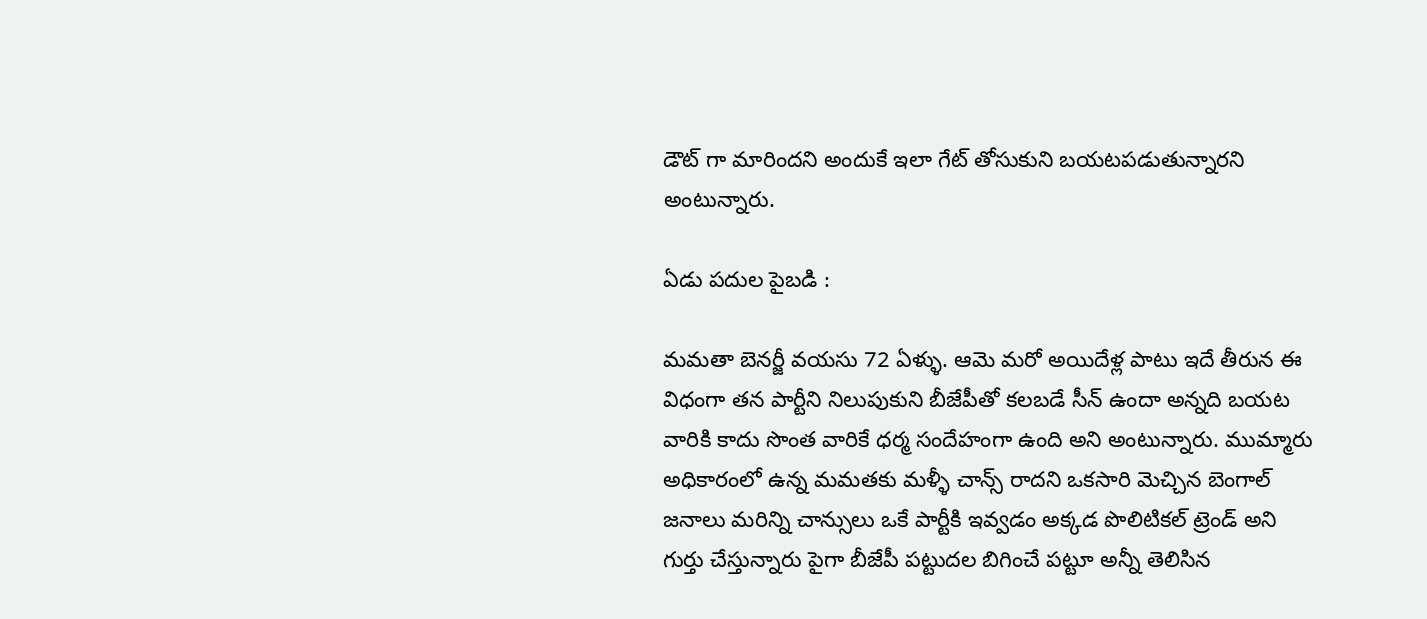డౌట్ గా మారిందని అందుకే ఇలా గేట్ తోసుకుని బయటపడుతున్నారని అంటున్నారు.

ఏడు పదుల పైబడి :

మమతా బెనర్జీ వయసు 72 ఏళ్ళు. ఆమె మరో అయిదేళ్ల పాటు ఇదే తీరున ఈ విధంగా తన పార్టీని నిలుపుకుని బీజేపీతో కలబడే సీన్ ఉందా అన్నది బయట వారికి కాదు సొంత వారికే ధర్మ సందేహంగా ఉంది అని అంటున్నారు. ముమ్మారు అధికారంలో ఉన్న మమతకు మళ్ళీ చాన్స్ రాదని ఒకసారి మెచ్చిన బెంగాల్ జనాలు మరిన్ని చాన్సులు ఒకే పార్టీకి ఇవ్వడం అక్కడ పొలిటికల్ ట్రెండ్ అని గుర్తు చేస్తున్నారు పైగా బీజేపీ పట్టుదల బిగించే పట్టూ అన్నీ తెలిసిన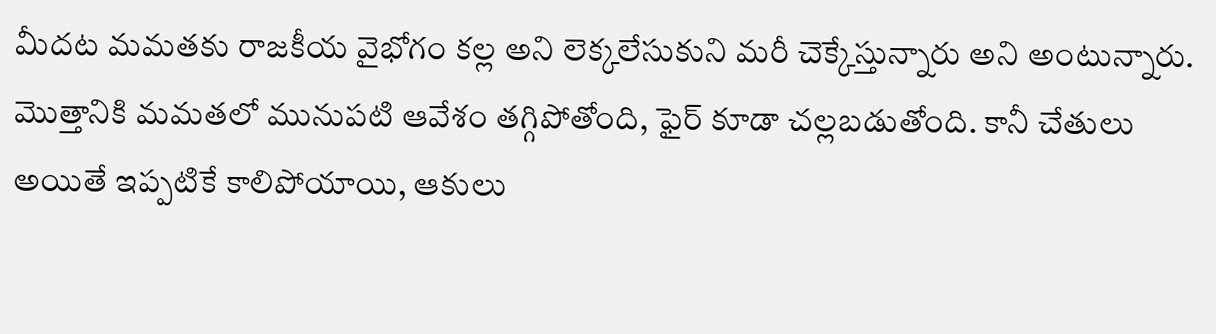మీదట మమతకు రాజకీయ వైభోగం కల్ల అని లెక్కలేసుకుని మరీ చెక్కేస్తున్నారు అని అంటున్నారు. మొత్తానికి మమతలో మునుపటి ఆవేశం తగ్గిపోతోంది, ఫైర్ కూడా చల్లబడుతోంది. కానీ చేతులు అయితే ఇప్పటికే కాలిపోయాయి, ఆకులు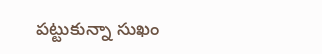పట్టుకున్నా సుఖం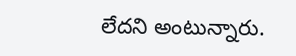లేదని అంటున్నారు.